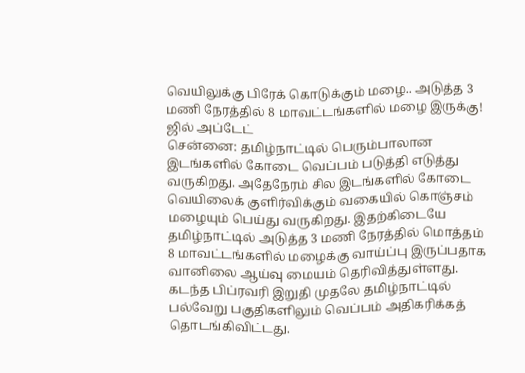வெயிலுக்கு பிரேக் கொடுக்கும் மழை.. அடுத்த 3 மணி நேரத்தில் 8 மாவட்டங்களில் மழை இருக்கு! ஜில் அப்டேட்
சென்னை: தமிழ்நாட்டில் பெரும்பாலான இடங்களில் கோடை வெப்பம் படுத்தி எடுத்து வருகிறது. அதேநேரம் சில இடங்களில் கோடை வெயிலைக் குளிர்விக்கும் வகையில் கொஞ்சம் மழையும் பெய்து வருகிறது. இதற்கிடையே தமிழ்நாட்டில் அடுத்த 3 மணி நேரத்தில் மொத்தம் 8 மாவட்டங்களில் மழைக்கு வாய்ப்பு இருப்பதாக வானிலை ஆய்வு மையம் தெரிவித்துள்ளது.
கடந்த பிப்ரவரி இறுதி முதலே தமிழ்நாட்டில் பல்வேறு பகுதிகளிலும் வெப்பம் அதிகரிக்கத் தொடங்கிவிட்டது.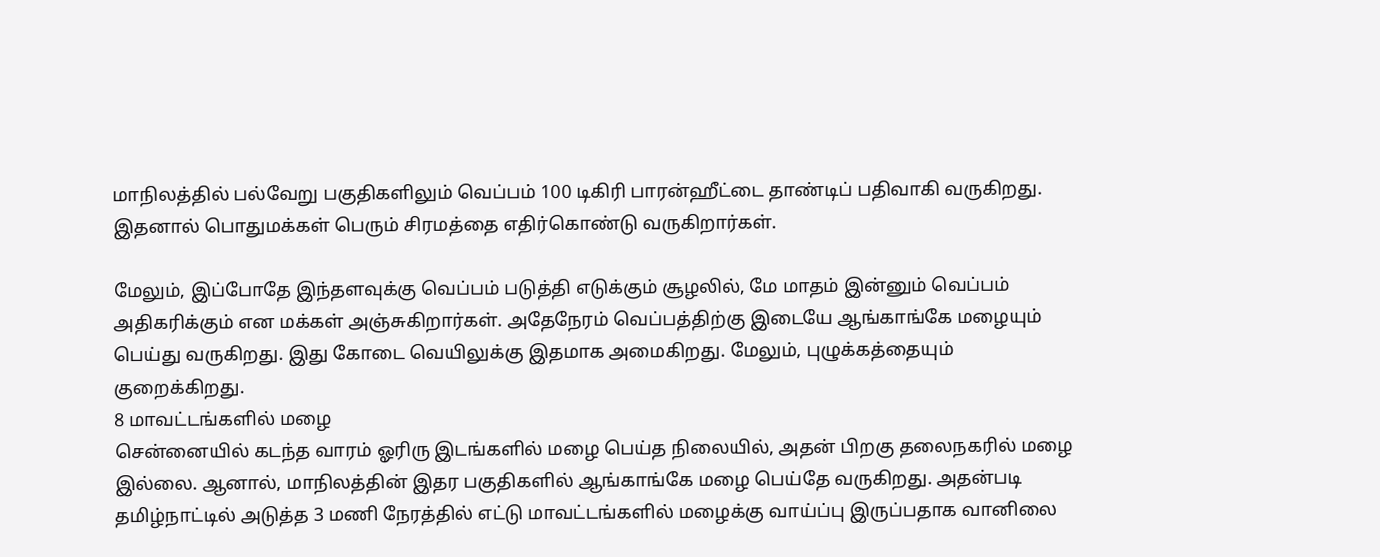மாநிலத்தில் பல்வேறு பகுதிகளிலும் வெப்பம் 100 டிகிரி பாரன்ஹீட்டை தாண்டிப் பதிவாகி வருகிறது. இதனால் பொதுமக்கள் பெரும் சிரமத்தை எதிர்கொண்டு வருகிறார்கள்.

மேலும், இப்போதே இந்தளவுக்கு வெப்பம் படுத்தி எடுக்கும் சூழலில், மே மாதம் இன்னும் வெப்பம் அதிகரிக்கும் என மக்கள் அஞ்சுகிறார்கள். அதேநேரம் வெப்பத்திற்கு இடையே ஆங்காங்கே மழையும் பெய்து வருகிறது. இது கோடை வெயிலுக்கு இதமாக அமைகிறது. மேலும், புழுக்கத்தையும் குறைக்கிறது.
8 மாவட்டங்களில் மழை
சென்னையில் கடந்த வாரம் ஓரிரு இடங்களில் மழை பெய்த நிலையில், அதன் பிறகு தலைநகரில் மழை இல்லை. ஆனால், மாநிலத்தின் இதர பகுதிகளில் ஆங்காங்கே மழை பெய்தே வருகிறது. அதன்படி தமிழ்நாட்டில் அடுத்த 3 மணி நேரத்தில் எட்டு மாவட்டங்களில் மழைக்கு வாய்ப்பு இருப்பதாக வானிலை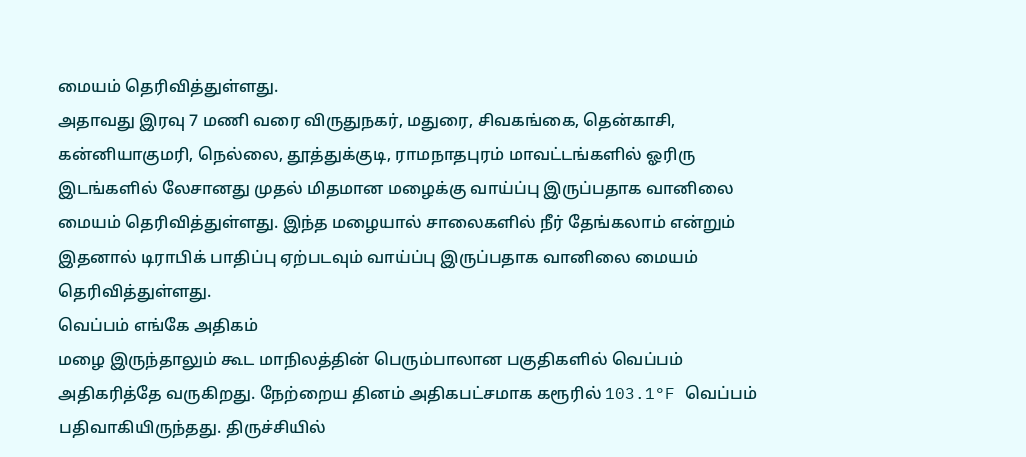மையம் தெரிவித்துள்ளது.
அதாவது இரவு 7 மணி வரை விருதுநகர், மதுரை, சிவகங்கை, தென்காசி, கன்னியாகுமரி, நெல்லை, தூத்துக்குடி, ராமநாதபுரம் மாவட்டங்களில் ஓரிரு இடங்களில் லேசானது முதல் மிதமான மழைக்கு வாய்ப்பு இருப்பதாக வானிலை மையம் தெரிவித்துள்ளது. இந்த மழையால் சாலைகளில் நீர் தேங்கலாம் என்றும் இதனால் டிராபிக் பாதிப்பு ஏற்படவும் வாய்ப்பு இருப்பதாக வானிலை மையம் தெரிவித்துள்ளது.
வெப்பம் எங்கே அதிகம்
மழை இருந்தாலும் கூட மாநிலத்தின் பெரும்பாலான பகுதிகளில் வெப்பம் அதிகரித்தே வருகிறது. நேற்றைய தினம் அதிகபட்சமாக கரூரில் 103.1°F வெப்பம் பதிவாகியிருந்தது. திருச்சியில்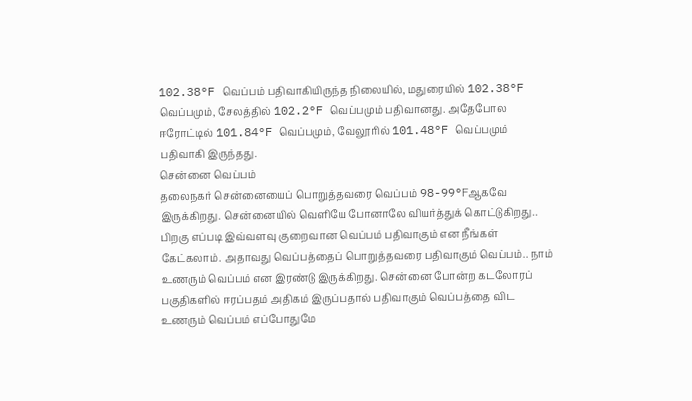102.38°F வெப்பம் பதிவாகியிருந்த நிலையில், மதுரையில் 102.38°F வெப்பமும், சேலத்தில் 102.2°F வெப்பமும் பதிவானது. அதேபோல ஈரோட்டில் 101.84°F வெப்பமும், வேலூரில் 101.48°F வெப்பமும் பதிவாகி இருந்தது.
சென்னை வெப்பம்
தலைநகர் சென்னையைப் பொறுத்தவரை வெப்பம் 98-99°Fஆகவே இருக்கிறது. சென்னையில் வெளியே போனாலே வியர்த்துக் கொட்டுகிறது.. பிறகு எப்படி இவ்வளவு குறைவான வெப்பம் பதிவாகும் என நீங்கள் கேட்கலாம். அதாவது வெப்பத்தைப் பொறுத்தவரை பதிவாகும் வெப்பம்.. நாம் உணரும் வெப்பம் என இரண்டு இருக்கிறது. சென்னை போன்ற கடலோரப் பகுதிகளில் ஈரப்பதம் அதிகம் இருப்பதால் பதிவாகும் வெப்பத்தை விட உணரும் வெப்பம் எப்போதுமே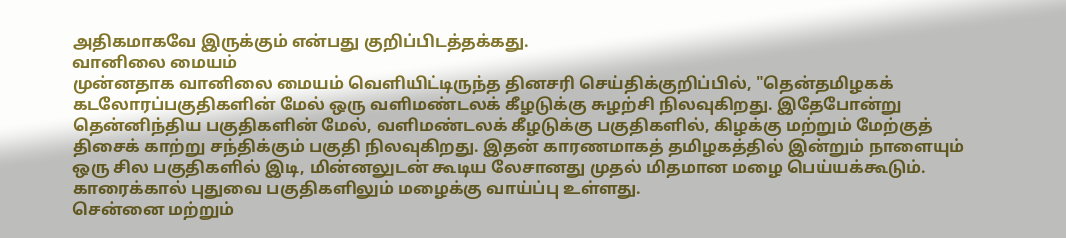அதிகமாகவே இருக்கும் என்பது குறிப்பிடத்தக்கது.
வானிலை மையம்
முன்னதாக வானிலை மையம் வெளியிட்டிருந்த தினசரி செய்திக்குறிப்பில், "தென்தமிழகக் கடலோரப்பகுதிகளின் மேல் ஒரு வளிமண்டலக் கீழடுக்கு சுழற்சி நிலவுகிறது. இதேபோன்று தென்னிந்திய பகுதிகளின் மேல், வளிமண்டலக் கீழடுக்கு பகுதிகளில், கிழக்கு மற்றும் மேற்குத் திசைக் காற்று சந்திக்கும் பகுதி நிலவுகிறது. இதன் காரணமாகத் தமிழகத்தில் இன்றும் நாளையும் ஒரு சில பகுதிகளில் இடி, மின்னலுடன் கூடிய லேசானது முதல் மிதமான மழை பெய்யக்கூடும். காரைக்கால் புதுவை பகுதிகளிலும் மழைக்கு வாய்ப்பு உள்ளது.
சென்னை மற்றும்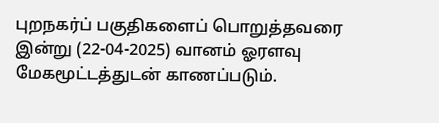புறநகர்ப் பகுதிகளைப் பொறுத்தவரை இன்று (22-04-2025) வானம் ஓரளவு மேகமூட்டத்துடன் காணப்படும்.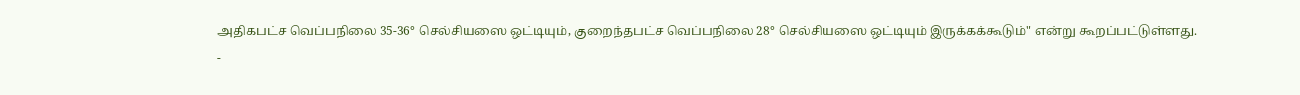அதிகபட்ச வெப்பநிலை 35-36° செல்சியஸை ஒட்டியும், குறைந்தபட்ச வெப்பநிலை 28° செல்சியஸை ஒட்டியும் இருக்கக்கூடும்" என்று கூறப்பட்டுள்ளது.
-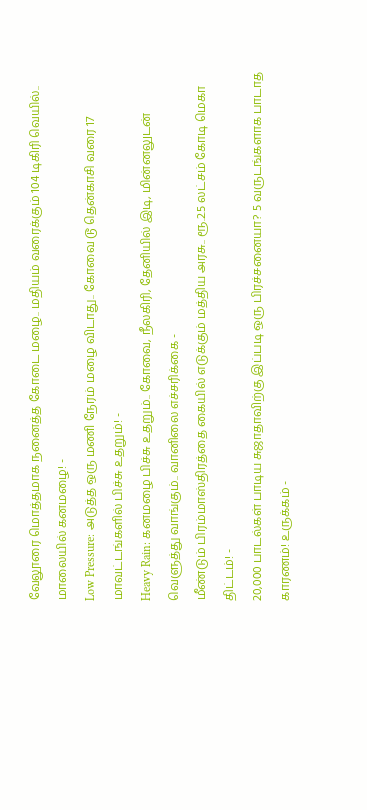வேலூரை மொத்தமாக நனைத்த கோடை மழை.. மதியம் வரைக்கும் 104 டிகிரி வெயில்.. மாலையில் கனமழை! -
Low Pressure: அடுத்த ஒரு மணி நேரம் மழை விடாது.. கோவை டூ தென்காசி வரை 17 மாவட்டங்களில் பிச்சு உதறும்! -
Heavy Rain: கனமழை பிச்சு உதறும்.. கோவை, நீலகிரி, தேனியில் இடி, மின்னலுடன் வெளுத்து வாங்கும்.. வானிலை எச்சரிக்கை -
மீண்டும் பிரம்மாஸ்திரத்தை கையில் எடுக்கும் மத்திய அரசு.. ரூ.2.5 லட்சம் கோடி மெகா திட்டம்! -
20,000 பாடல்கள் பாடிய சுஜாதாவிற்கு இப்படி ஒரு பிரச்சனையா? 5 வருடங்களாக பாடாத காரணம்! உருக்கம் -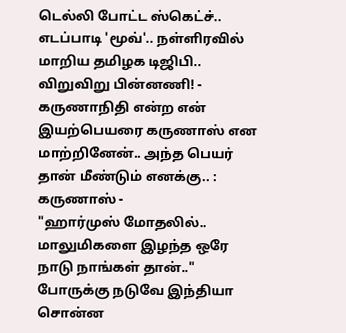டெல்லி போட்ட ஸ்கெட்ச்.. எடப்பாடி 'மூவ்'.. நள்ளிரவில் மாறிய தமிழக டிஜிபி.. விறுவிறு பின்னணி! -
கருணாநிதி என்ற என் இயற்பெயரை கருணாஸ் என மாற்றினேன்.. அந்த பெயர் தான் மீண்டும் எனக்கு.. : கருணாஸ் -
"ஹார்முஸ் மோதலில்.. மாலுமிகளை இழந்த ஒரே நாடு நாங்கள் தான்.." போருக்கு நடுவே இந்தியா சொன்ன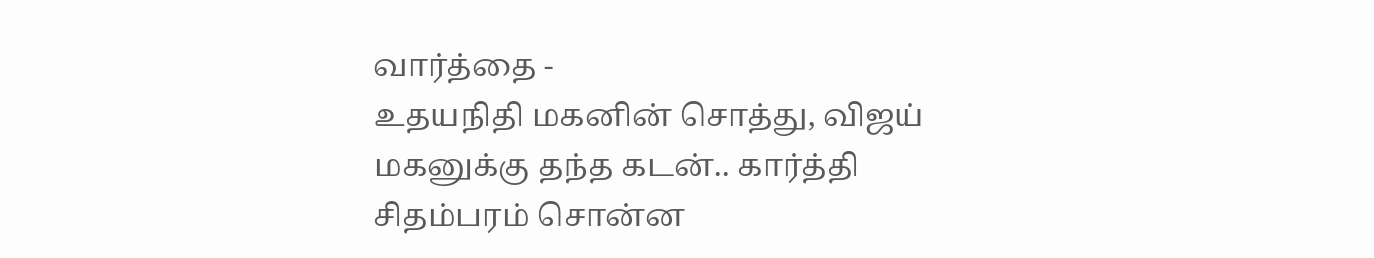வார்த்தை -
உதயநிதி மகனின் சொத்து, விஜய் மகனுக்கு தந்த கடன்.. கார்த்தி சிதம்பரம் சொன்ன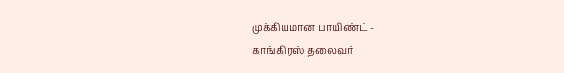முக்கியமான பாயிண்ட் -
காங்கிரஸ் தலைவர்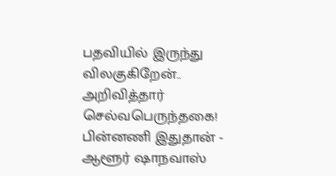பதவியில் இருந்து விலகுகிறேன்.. அறிவித்தார் செல்வபெருந்தகை! பின்னணி இதுதான் -
ஆளூர் ஷாநவாஸ்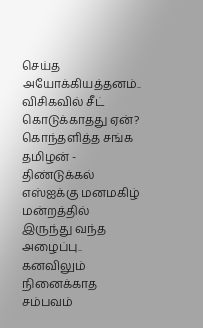செய்த அயோக்கியத்தனம்.. விசிகவில் சீட் கொடுக்காதது ஏன்? கொந்தளித்த சங்க தமிழன் -
திண்டுக்கல் எஸ்ஐக்கு மனமகிழ் மன்றத்தில் இருந்து வந்த அழைப்பு.. கனவிலும் நினைக்காத சம்பவம்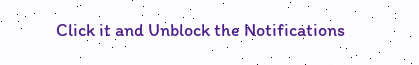Click it and Unblock the Notifications